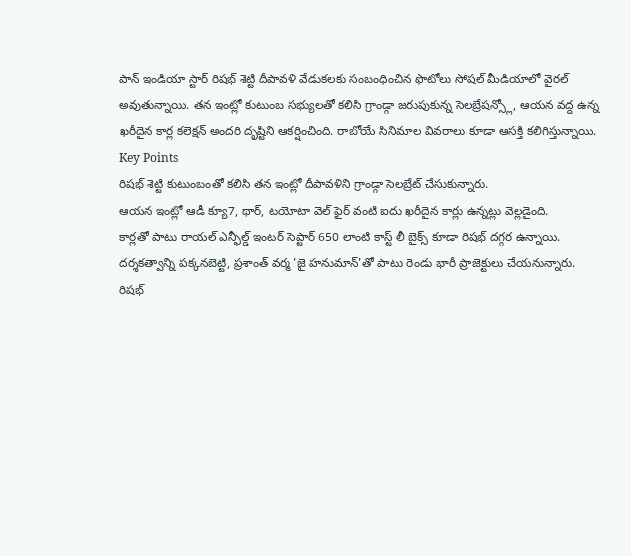పాన్ ఇండియా స్టార్ రిషభ్ శెట్టి దీపావళి వేడుకలకు సంబంధించిన ఫొటోలు సోషల్ మీడియాలో వైరల్ అవుతున్నాయి. తన ఇంట్లో కుటుంబ సభ్యులతో కలిసి గ్రాండ్గా జరుపుకున్న సెలబ్రేషన్స్లో, ఆయన వద్ద ఉన్న ఖరీదైన కార్ల కలెక్షన్ అందరి దృష్టిని ఆకర్షించింది. రాబోయే సినిమాల వివరాలు కూడా ఆసక్తి కలిగిస్తున్నాయి.
Key Points
రిషభ్ శెట్టి కుటుంబంతో కలిసి తన ఇంట్లో దీపావళిని గ్రాండ్గా సెలబ్రేట్ చేసుకున్నారు.
ఆయన ఇంట్లో ఆడీ క్యూ7, థార్, టయోటా వెల్ ఫైర్ వంటి ఐదు ఖరీదైన కార్లు ఉన్నట్లు వెల్లడైంది.
కార్లతో పాటు రాయల్ ఎన్ఫీల్డ్ ఇంటర్ సెప్టార్ 650 లాంటి కాస్ట్ లీ బైక్స్ కూడా రిషభ్ దగ్గర ఉన్నాయి.
దర్శకత్వాన్ని పక్కనబెట్టి, ప్రశాంత్ వర్మ 'జై హనుమాన్'తో పాటు రెండు భారీ ప్రాజెక్టులు చేయనున్నారు.
రిషభ్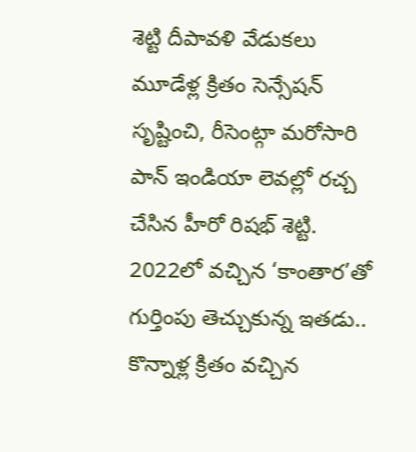శెట్టి దీపావళి వేడుకలు
మూడేళ్ల క్రితం సెన్సేషన్ సృష్టించి, రీసెంట్గా మరోసారి పాన్ ఇండియా లెవల్లో రచ్చ చేసిన హీరో రిషభ్ శెట్టి. 2022లో వచ్చిన ‘కాంతార’తో గుర్తింపు తెచ్చుకున్న ఇతడు.. కొన్నాళ్ల క్రితం వచ్చిన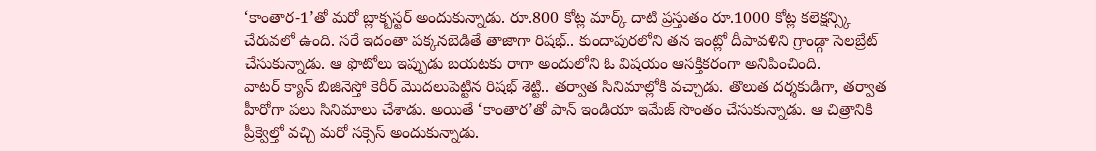‘కాంతార-1’తో మరో బ్లాక్బస్టర్ అందుకున్నాడు. రూ.800 కోట్ల మార్క్ దాటి ప్రస్తుతం రూ.1000 కోట్ల కలెక్షన్స్కి చేరువలో ఉంది. సరే ఇదంతా పక్కనబెడితే తాజాగా రిషభ్.. కుందాపురలోని తన ఇంట్లో దీపావళిని గ్రాండ్గా సెలబ్రేట్ చేసుకున్నాడు. ఆ ఫొటోలు ఇప్పుడు బయటకు రాగా అందులోని ఓ విషయం ఆసక్తికరంగా అనిపించింది.
వాటర్ క్యాన్ బిజినెస్తో కెరీర్ మొదలుపెట్టిన రిషభ్ శెట్టి.. తర్వాత సినిమాల్లోకి వచ్చాడు. తొలుత దర్శకుడిగా, తర్వాత హీరోగా పలు సినిమాలు చేశాడు. అయితే ‘కాంతార’తో పాన్ ఇండియా ఇమేజ్ సొంతం చేసుకున్నాడు. ఆ చిత్రానికి ప్రీక్వెల్తో వచ్చి మరో సక్సెస్ అందుకున్నాడు.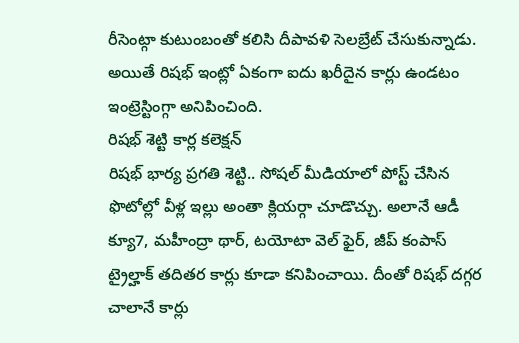రీసెంట్గా కుటుంబంతో కలిసి దీపావళి సెలబ్రేట్ చేసుకున్నాడు. అయితే రిషభ్ ఇంట్లో ఏకంగా ఐదు ఖరీదైన కార్లు ఉండటం ఇంట్రెస్టింగ్గా అనిపించింది.
రిషభ్ శెట్టి కార్ల కలెక్షన్
రిషభ్ భార్య ప్రగతి శెట్టి.. సోషల్ మీడియాలో పోస్ట్ చేసిన ఫొటోల్లో వీళ్ల ఇల్లు అంతా క్లియర్గా చూడొచ్చు. అలానే ఆడీ క్యూ7, మహీంద్రా థార్, టయోటా వెల్ ఫైర్, జీప్ కంపాస్ ట్రైల్హాక్ తదితర కార్లు కూడా కనిపించాయి. దీంతో రిషభ్ దగ్గర చాలానే కార్లు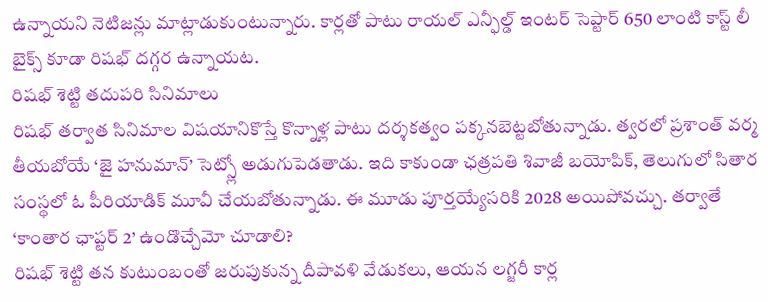ఉన్నాయని నెటిజన్లు మాట్లాడుకుంటున్నారు. కార్లతో పాటు రాయల్ ఎన్ఫీల్డ్ ఇంటర్ సెప్టార్ 650 లాంటి కాస్ట్ లీ బైక్స్ కూడా రిషభ్ దగ్గర ఉన్నాయట.
రిషభ్ శెట్టి తదుపరి సినిమాలు
రిషభ్ తర్వాత సినిమాల విషయానికొస్తే కొన్నాళ్ల పాటు దర్శకత్వం పక్కనబెట్టబోతున్నాడు. త్వరలో ప్రశాంత్ వర్మ తీయబోయే ‘జై హనుమాన్’ సెట్స్లో అడుగుపెడతాడు. ఇది కాకుండా ఛత్రపతి శివాజీ బయోపిక్, తెలుగులో సితార సంస్థలో ఓ పీరియాడిక్ మూవీ చేయబోతున్నాడు. ఈ మూడు పూర్తయ్యేసరికి 2028 అయిపోవచ్చు. తర్వాతే ‘కాంతార ఛాప్టర్ 2’ ఉండొచ్చేమో చూడాలి?
రిషభ్ శెట్టి తన కుటుంబంతో జరుపుకున్న దీపావళి వేడుకలు, ఆయన లగ్జరీ కార్ల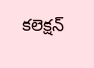కలెక్షన్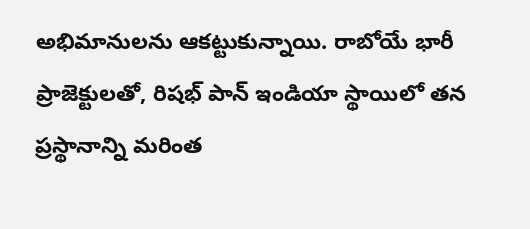అభిమానులను ఆకట్టుకున్నాయి. రాబోయే భారీ ప్రాజెక్టులతో, రిషభ్ పాన్ ఇండియా స్థాయిలో తన ప్రస్థానాన్ని మరింత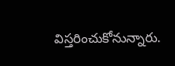విస్తరించుకోనున్నారు.